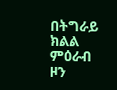በትግራይ ክልል ምዕራብ ዞን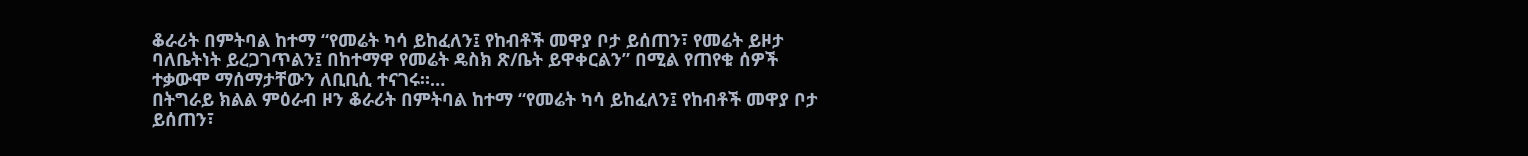ቆራሪት በምትባል ከተማ “የመሬት ካሳ ይከፈለን፤ የከብቶች መዋያ ቦታ ይሰጠን፣ የመሬት ይዞታ ባለቤትነት ይረጋገጥልን፤ በከተማዋ የመሬት ዴስክ ጽ/ቤት ይዋቀርልን” በሚል የጠየቁ ሰዎች ተቃውሞ ማሰማታቸውን ለቢቢሲ ተናገሩ።…
በትግራይ ክልል ምዕራብ ዞን ቆራሪት በምትባል ከተማ “የመሬት ካሳ ይከፈለን፤ የከብቶች መዋያ ቦታ ይሰጠን፣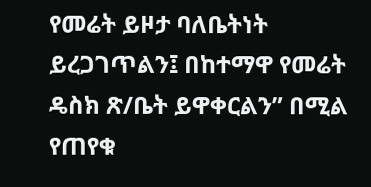የመሬት ይዞታ ባለቤትነት ይረጋገጥልን፤ በከተማዋ የመሬት ዴስክ ጽ/ቤት ይዋቀርልን” በሚል የጠየቁ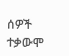ሰዎች ተቃውሞ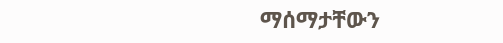ማሰማታቸውን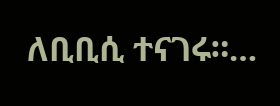ለቢቢሲ ተናገሩ።…